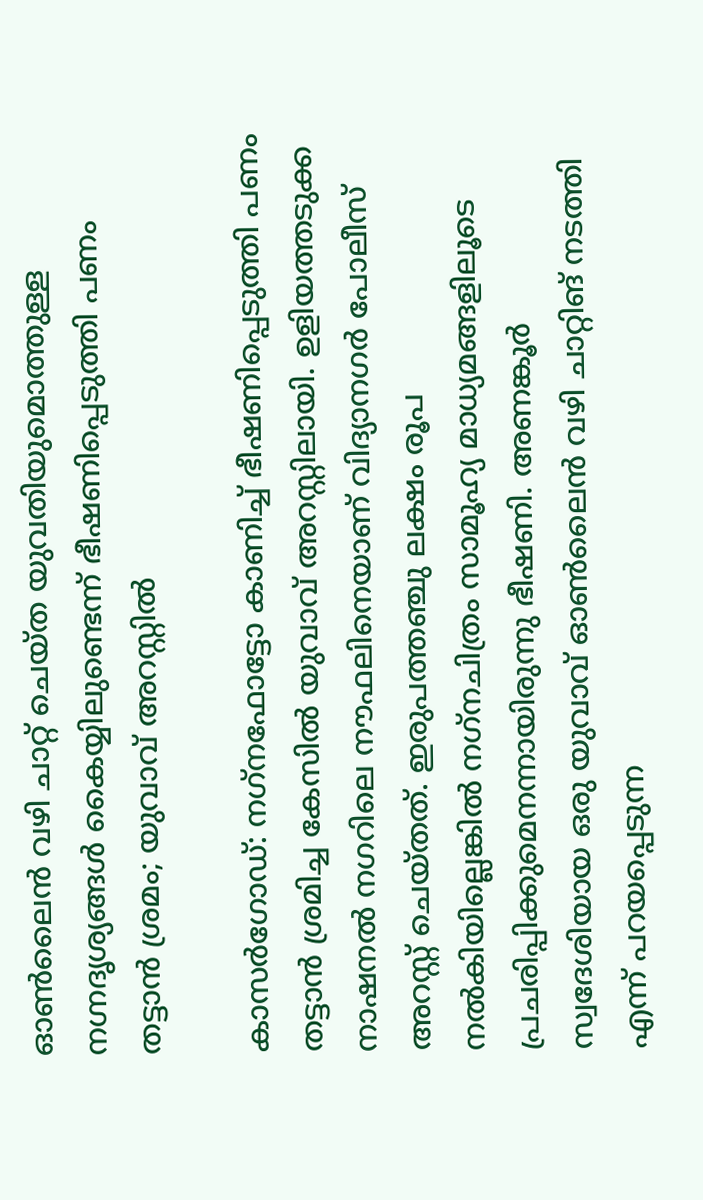ഓണ്‍ലൈന്‍ വഴി ചാറ്റ് ചെയ്ത യുവതിയുമൊത്തുള്ള നഗ്നദൃശ്യങ്ങള്‍ കൈയ്യിലുണ്ടെന്ന് ഭീഷണിപ്പെടുത്തി പണം തട്ടാന്‍ ശ്രമം; യുവാവ് അറസ്റ്റില്‍

കാസര്‍ഗോഡ്: നഗ്‌നഫോട്ടോ കാണിച്ച് ഭീഷണിപ്പെടുത്തി പണം തട്ടാന്‍ ശ്രമിച്ച കേസില്‍ യുവാവ് അറസ്റ്റിലായി. ഉളിയത്തടുക്ക നാഷനല്‍ നഗറിലെ നൗഫലിനെയാണ് വിദ്യാനഗര്‍ പോലീസ് അറസ്റ്റ് ചെയ്തത്. ഇരുപത്തഞ്ചു ലക്ഷം രൂപ നല്‍കിയില്ലെങ്കില്‍ നഗ്‌നചിത്രം സാമൂഹ്യ മാധ്യമങ്ങളിലൂടെ പ്രചരിപ്പിക്കുമെനന്നായിരുന്നു ഭീഷണി. അണങ്കൂര്‍ സ്വദേശിയായ ഒരു യുവാവ് ഓണ്‍ലൈന്‍ വഴി ചാറ്റിങ് നടത്തി എന്ന് പറയപ്പെടുന്ന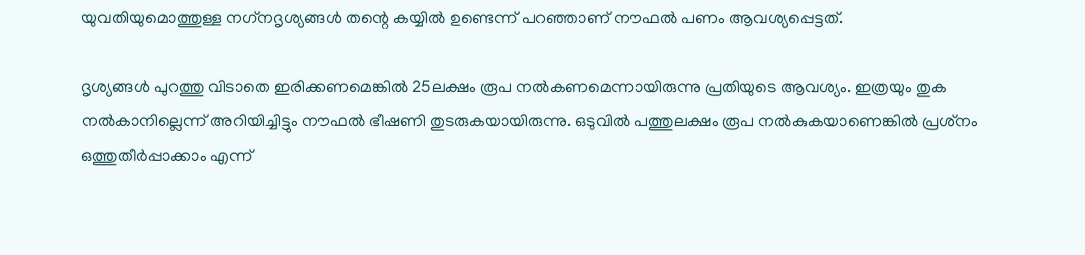യുവതിയുമൊത്തുള്ള നഗ്‌നദൃശ്യങ്ങള്‍ തന്റെ കയ്യില്‍ ഉണ്ടെന്ന് പറഞ്ഞാണ് നൗഫല്‍ പണം ആവശ്യപ്പെട്ടത്.

ദൃശ്യങ്ങള്‍ പുറത്തു വിടാതെ ഇരിക്കണമെങ്കില്‍ 25ലക്ഷം രൂപ നല്‍കണമെന്നായിരുന്നു പ്രതിയുടെ ആവശ്യം. ഇത്രയും തുക നല്‍കാനില്ലെന്ന് അറിയിച്ചിട്ടും നൗഫല്‍ ഭീഷണി തുടരുകയായിരുന്നു. ഒടുവില്‍ പത്തുലക്ഷം രൂപ നല്‍കുകയാണെങ്കില്‍ പ്രശ്‌നം ഒത്തുതീര്‍പ്പാക്കാം എന്ന്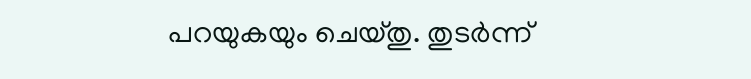പറയുകയും ചെയ്തു. തുടര്‍ന്ന്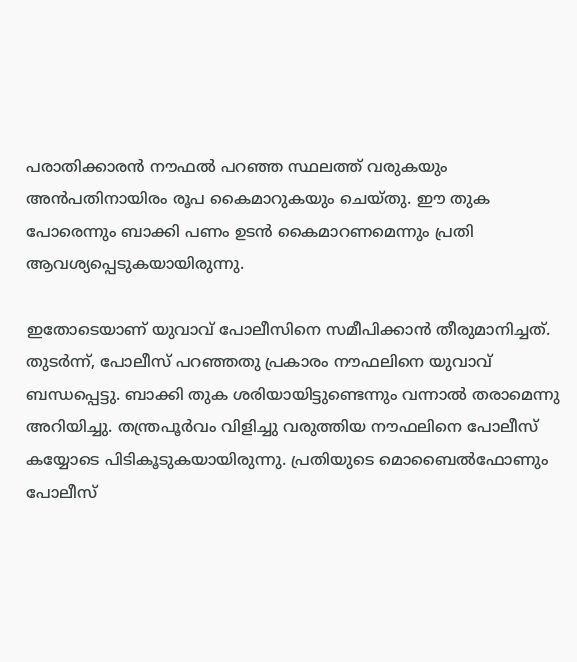പരാതിക്കാരന്‍ നൗഫല്‍ പറഞ്ഞ സ്ഥലത്ത് വരുകയും അന്‍പതിനായിരം രൂപ കൈമാറുകയും ചെയ്തു. ഈ തുക പോരെന്നും ബാക്കി പണം ഉടന്‍ കൈമാറണമെന്നും പ്രതി ആവശ്യപ്പെടുകയായിരുന്നു.

ഇതോടെയാണ് യുവാവ് പോലീസിനെ സമീപിക്കാന്‍ തീരുമാനിച്ചത്. തുടര്‍ന്ന്, പോലീസ് പറഞ്ഞതു പ്രകാരം നൗഫലിനെ യുവാവ് ബന്ധപ്പെട്ടു. ബാക്കി തുക ശരിയായിട്ടുണ്ടെന്നും വന്നാല്‍ തരാമെന്നു അറിയിച്ചു. തന്ത്രപൂര്‍വം വിളിച്ചു വരുത്തിയ നൗഫലിനെ പോലീസ് കയ്യോടെ പിടികൂടുകയായിരുന്നു. പ്രതിയുടെ മൊബൈല്‍ഫോണും പോലീസ്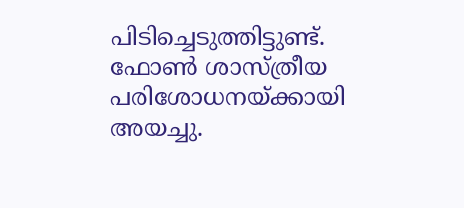പിടിച്ചെടുത്തിട്ടുണ്ട്. ഫോണ്‍ ശാസ്ത്രീയ പരിശോധനയ്ക്കായി അയച്ചു.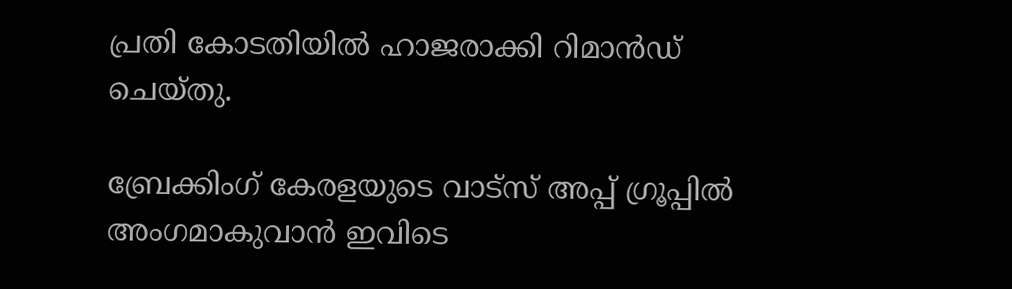പ്രതി കോടതിയില്‍ ഹാജരാക്കി റിമാന്‍ഡ് ചെയ്തു.

ബ്രേക്കിംഗ് കേരളയുടെ വാട്സ് അപ്പ് ഗ്രൂപ്പിൽ അംഗമാകുവാൻ ഇവിടെ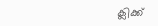ക്ലിക്ക്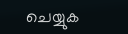ചെയ്യുക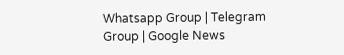Whatsapp Group | Telegram Group | Google News